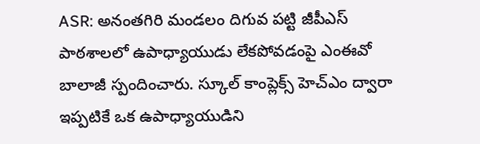ASR: అనంతగిరి మండలం దిగువ పట్టి జీపీఎస్ పాఠశాలలో ఉపాధ్యాయుడు లేకపోవడంపై ఎంఈవో బాలాజీ స్పందించారు. స్కూల్ కాంప్లెక్స్ హెచ్ఎం ద్వారా ఇప్పటికే ఒక ఉపాధ్యాయుడిని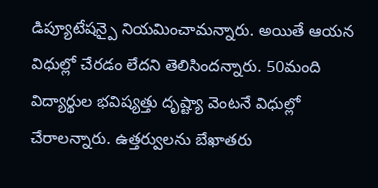డిప్యూటేషన్పై నియమించామన్నారు. అయితే ఆయన విధుల్లో చేరడం లేదని తెలిసిందన్నారు. 50మంది విద్యార్థుల భవిష్యత్తు దృష్ట్యా వెంటనే విధుల్లో చేరాలన్నారు. ఉత్తర్వులను బేఖాతరు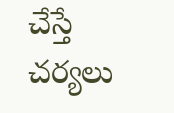చేస్తే చర్యలు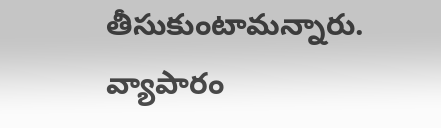తీసుకుంటామన్నారు.
వ్యాపారం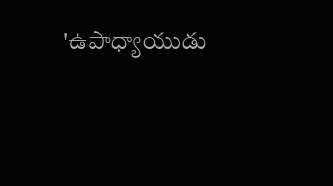'ఉపాధ్యాయుడు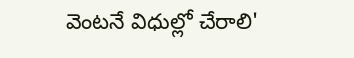వెంటనే విధుల్లో చేరాలి'